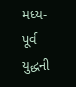મધ્ય-પૂર્વ યુદ્ધની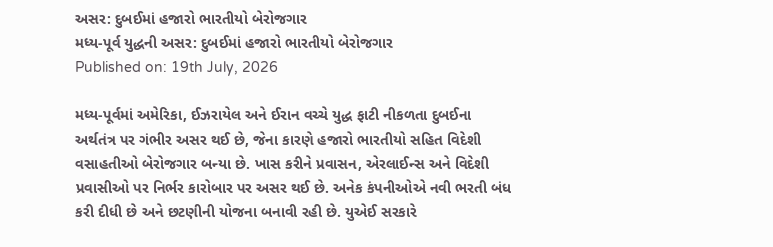અસર: દુબઈમાં હજારો ભારતીયો બેરોજગાર
મધ્ય-પૂર્વ યુદ્ધની અસર: દુબઈમાં હજારો ભારતીયો બેરોજગાર
Published on: 19th July, 2026

મધ્ય-પૂર્વમાં અમેરિકા, ઈઝરાયેલ અને ઈરાન વચ્ચે યુદ્ધ ફાટી નીકળતા દુબઈના અર્થતંત્ર પર ગંભીર અસર થઈ છે, જેના કારણે હજારો ભારતીયો સહિત વિદેશી વસાહતીઓ બેરોજગાર બન્યા છે. ખાસ કરીને પ્રવાસન, એરલાઈન્સ અને વિદેશી પ્રવાસીઓ પર નિર્ભર કારોબાર પર અસર થઈ છે. અનેક કંપનીઓએ નવી ભરતી બંધ કરી દીધી છે અને છટણીની યોજના બનાવી રહી છે. યુએઈ સરકારે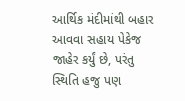આર્થિક મંદીમાંથી બહાર આવવા સહાય પેકેજ જાહેર કર્યું છે, પરંતુ સ્થિતિ હજુ પણ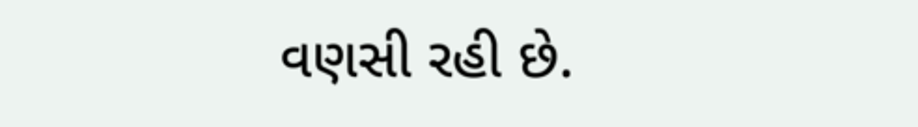વણસી રહી છે.